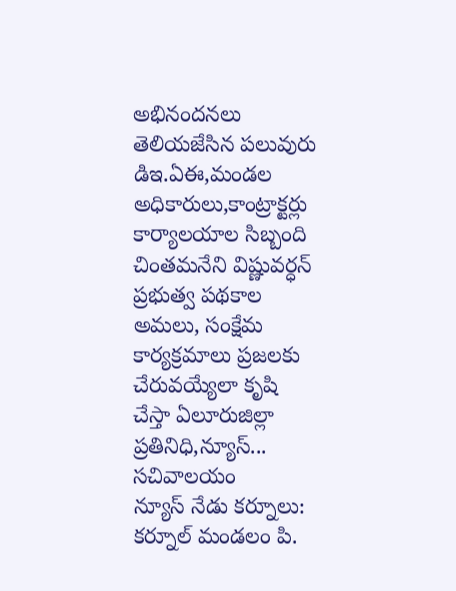అభినందనలు తెలియజేసిన పలువురు డిఇ.ఏఈ,మండల అధికారులు,కాంట్రాక్టర్లు కార్యాలయాల సిబ్బంది చింతమనేని విష్ణువర్ధన్ ప్రభుత్వ పథకాల అమలు, సంక్షేమ కార్యక్రమాలు ప్రజలకు చేరువయ్యేలా కృషి చేస్తా ఏలూరుజిల్లా ప్రతినిధి,న్యూస్...
సచివాలయం
న్యూస్ నేడు కర్నూలు: కర్నూల్ మండలం పి.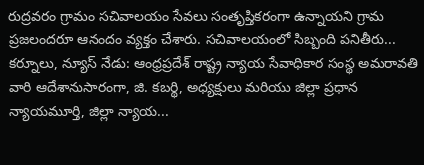రుద్రవరం గ్రామం సచివాలయం సేవలు సంతృప్తికరంగా ఉన్నాయని గ్రామ ప్రజలందరూ ఆనందం వ్యక్తం చేశారు. సచివాలయంలో సిబ్బంది పనితీరు...
కర్నూలు, న్యూస్ నేడు: ఆంధ్రప్రదేశ్ రాష్ట్ర న్యాయ సేవాధికార సంస్థ అమరావతి వారి ఆదేశానుసారంగా, జి. కబర్థి, అధ్యక్షులు మరియు జిల్లా ప్రధాన న్యాయమూర్తి, జిల్లా న్యాయ...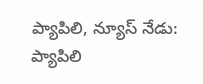ప్యాపిలి, న్యూస్ నేడు: ప్యాపిలి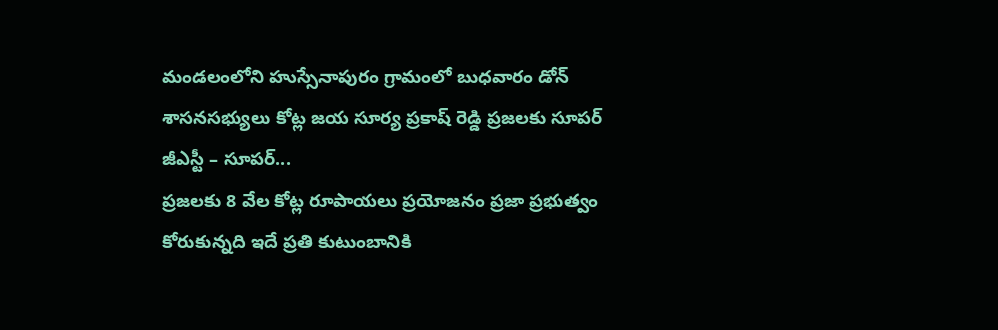మండలంలోని హుస్సేనాపురం గ్రామంలో బుధవారం డోన్ శాసనసభ్యులు కోట్ల జయ సూర్య ప్రకాష్ రెడ్డి ప్రజలకు సూపర్ జీఎస్టీ – సూపర్...
ప్రజలకు 8 వేల కోట్ల రూపాయలు ప్రయోజనం ప్రజా ప్రభుత్వం కోరుకున్నది ఇదే ప్రతి కుటుంబానికి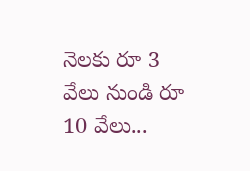నెలకు రూ 3 వేలు నుండి రూ 10 వేలు...